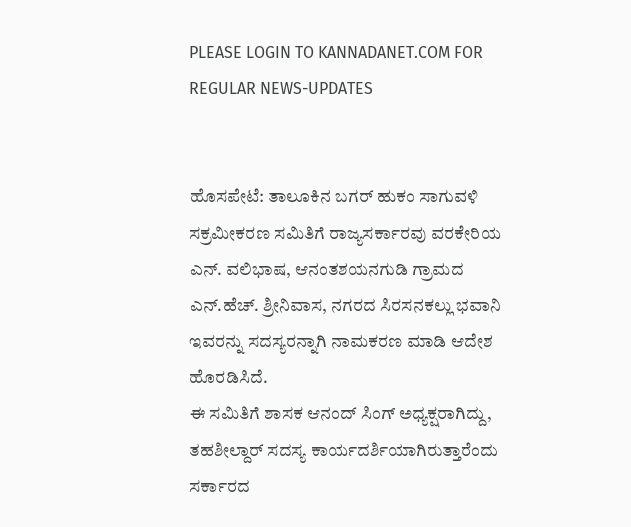PLEASE LOGIN TO KANNADANET.COM FOR REGULAR NEWS-UPDATES


ಹೊಸಪೇಟೆ: ತಾಲೂಕಿನ ಬಗರ್ ಹುಕಂ ಸಾಗುವಳಿ ಸಕ್ರಮೀಕರಣ ಸಮಿತಿಗೆ ರಾಜ್ಯಸರ್ಕಾರವು ವರಕೇರಿಯ ಎನ್. ವಲಿಭಾಷ, ಆನಂತಶಯನಗುಡಿ ಗ್ರಾಮದ ಎನ್.ಹೆಚ್. ಶ್ರೀನಿವಾಸ, ನಗರದ ಸಿರಸನಕಲ್ಲು ಭವಾನಿ ಇವರನ್ನು ಸದಸ್ಯರನ್ನಾಗಿ ನಾಮಕರಣ ಮಾಡಿ ಆದೇಶ ಹೊರಡಿಸಿದೆ.
ಈ ಸಮಿತಿಗೆ ಶಾಸಕ ಆನಂದ್ ಸಿಂಗ್ ಅಧ್ಯಕ್ಷರಾಗಿದ್ದು, ತಹಶೀಲ್ದಾರ್ ಸದಸ್ಯ ಕಾರ್ಯದರ್ಶಿಯಾಗಿರುತ್ತಾರೆಂದು ಸರ್ಕಾರದ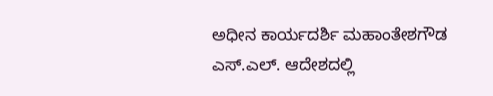ಅಧೀನ ಕಾರ್ಯದರ್ಶಿ ಮಹಾಂತೇಶಗೌಡ ಎಸ್.ಎಲ್. ಆದೇಶದಲ್ಲಿ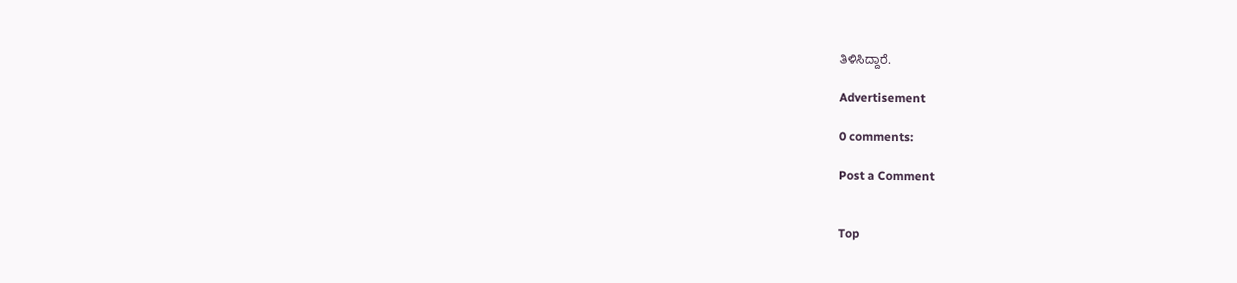ತಿಳಿಸಿದ್ದಾರೆ.

Advertisement

0 comments:

Post a Comment


Top